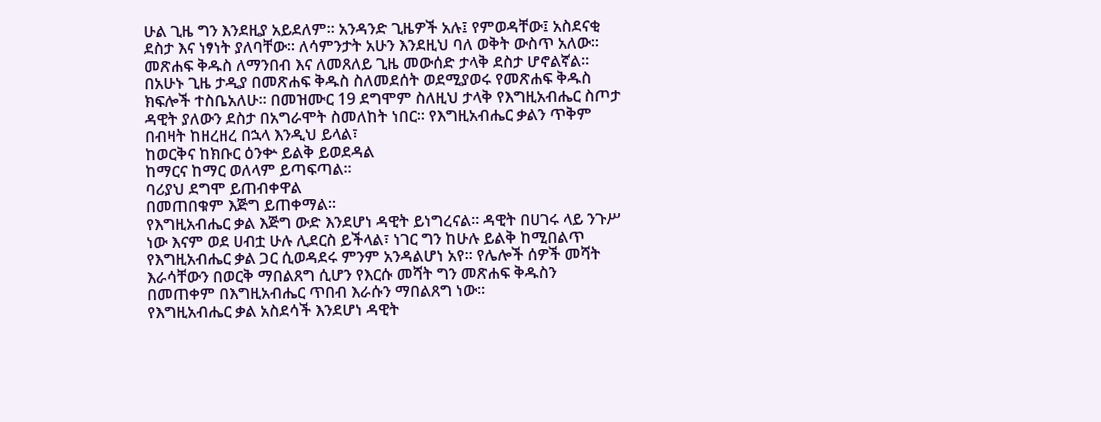ሁል ጊዜ ግን እንደዚያ አይደለም። አንዳንድ ጊዜዎች አሉ፤ የምወዳቸው፤ አስደናቂ ደስታ እና ነፃነት ያለባቸው። ለሳምንታት አሁን እንደዚህ ባለ ወቅት ውስጥ አለው። መጽሐፍ ቅዱስ ለማንበብ እና ለመጸለይ ጊዜ መውሰድ ታላቅ ደስታ ሆኖልኛል። በአሁኑ ጊዜ ታዲያ በመጽሐፍ ቅዱስ ስለመደሰት ወደሚያወሩ የመጽሐፍ ቅዱስ ክፍሎች ተስቤአለሁ። በመዝሙር 19 ደግሞም ስለዚህ ታላቅ የእግዚአብሔር ስጦታ ዳዊት ያለውን ደስታ በአግራሞት ስመለከት ነበር። የእግዚአብሔር ቃልን ጥቅም በብዛት ከዘረዘረ በኋላ እንዲህ ይላል፣
ከወርቅና ከክቡር ዕንቍ ይልቅ ይወደዳል
ከማርና ከማር ወለላም ይጣፍጣል።
ባሪያህ ደግሞ ይጠብቀዋል
በመጠበቁም እጅግ ይጠቀማል።
የእግዚአብሔር ቃል እጅግ ውድ እንደሆነ ዳዊት ይነግረናል። ዳዊት በሀገሩ ላይ ንጉሥ ነው እናም ወደ ሀብቷ ሁሉ ሊደርስ ይችላል፣ ነገር ግን ከሁሉ ይልቅ ከሚበልጥ የእግዚአብሔር ቃል ጋር ሲወዳደሩ ምንም አንዳልሆነ አየ። የሌሎች ሰዎች መሻት እራሳቸውን በወርቅ ማበልጸግ ሲሆን የእርሱ መሻት ግን መጽሐፍ ቅዱስን በመጠቀም በእግዚአብሔር ጥበብ እራሱን ማበልጸግ ነው።
የእግዚአብሔር ቃል አስደሳች እንደሆነ ዳዊት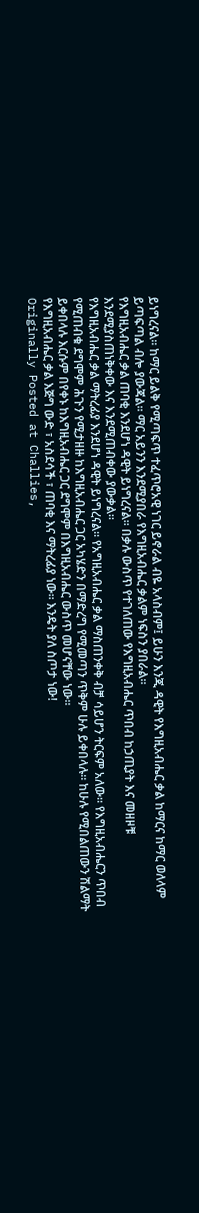ይነግረናል። ከማር ይልቅ የሚጣፍጥ ተፈጥሮአዊ ነገር ይኖራል ብዬ አላስብም፤ ይሁን እንጂ ዳዊት የእግዚአብሔር ቃል ከማርና ከማር ወለላም ይጣፍጣል ብሎ ያውጃል። ማር አይንን እንደሚያበራ የእግዚአብሔር ቃልም ነፍስን ያበራል።
የእግዚአብሔር ቃል ጠባቂ እንደሆነ ዳዊት ይነግረናል። በቃሉ ውስጥ የተገለጠው የእግዚአብሔር ጥበብ ከኃጢያት እና መዘዞቹ እንደሚያስጠነቅቀው እና እንደሚጠብቀው ያውቃል።
የእግዚአብሔር ቃል ማትረፊያ እንደሆነ ዳዊት ይነግረናል። የአግዚአብሔር ቃል ማስጠንቀቅ ብቻ ሳይሆን ትርፍም አለው። የእግዚአብሔርን ጥበብ የሚጠብቁ ደግሞም ሕጉን የሚታዘዙ ከእግዚአብሔር ጋር አካሄድን በማድረግ የሚመጣን ጥቅም ሁሉ ይቀበላሉ። ከሁሉ የሚበልጠውን ሽልማት ይቀበላሉ እርሱም በየቀኑ ከእግዚአብሔር ጋር ደግሞም በእግዚአብሔር ውስጥ መሆናቸው ነው።
የእግዚአብሔር ቃል እጅግ ውድ ፣ አስደሳች ፣ ጠባቂ እና ማትረፊያ ነው። እንዴት ያለ ስጦታ ነው!
Originally Posted at Challies,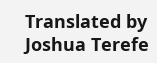Translated by Joshua Terefe